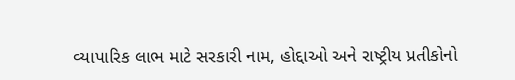વ્યાપારિક લાભ માટે સરકારી નામ, હોદ્દાઓ અને રાષ્ટ્રીય પ્રતીકોનો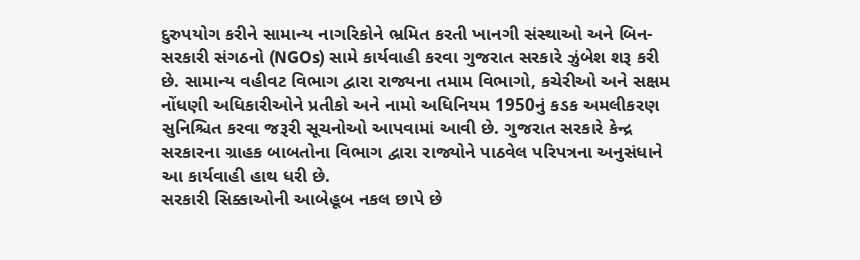દુરુપયોગ કરીને સામાન્ય નાગરિકોને ભ્રમિત કરતી ખાનગી સંસ્થાઓ અને બિન-સરકારી સંગઠનો (NGOs) સામે કાર્યવાહી કરવા ગુજરાત સરકારે ઝુંબેશ શરૂ કરી છે. સામાન્ય વહીવટ વિભાગ દ્વારા રાજ્યના તમામ વિભાગો, કચેરીઓ અને સક્ષમ નોંધણી અધિકારીઓને પ્રતીકો અને નામો અધિનિયમ 1950નું કડક અમલીકરણ સુનિશ્ચિત કરવા જરૂરી સૂચનોઓ આપવામાં આવી છે. ગુજરાત સરકારે કેન્દ્ર સરકારના ગ્રાહક બાબતોના વિભાગ દ્વારા રાજ્યોને પાઠવેલ પરિપત્રના અનુસંધાને આ કાર્યવાહી હાથ ધરી છે.
સરકારી સિક્કાઓની આબેહૂબ નકલ છાપે છે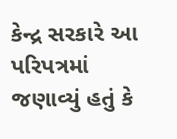કેન્દ્ર સરકારે આ પરિપત્રમાં જણાવ્યું હતું કે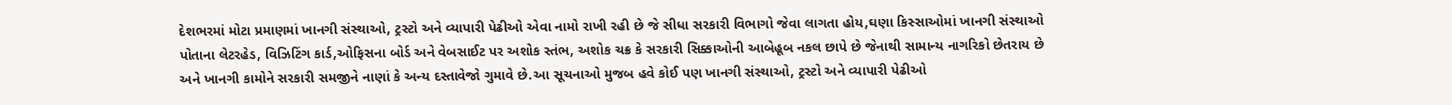દેશભરમાં મોટા પ્રમાણમાં ખાનગી સંસ્થાઓ, ટ્રસ્ટો અને વ્યાપારી પેઢીઓ એવા નામો રાખી રહી છે જે સીધા સરકારી વિભાગો જેવા લાગતા હોય,ઘણા કિસ્સાઓમાં ખાનગી સંસ્થાઓ પોતાના લેટરહેડ, વિઝિટિંગ કાર્ડ,ઓફિસના બોર્ડ અને વેબસાઈટ પર અશોક સ્તંભ, અશોક ચક્ર કે સરકારી સિક્કાઓની આબેહૂબ નકલ છાપે છે જેનાથી સામાન્ય નાગરિકો છેતરાય છે અને ખાનગી કામોને સરકારી સમજીને નાણાં કે અન્ય દસ્તાવેજો ગુમાવે છે.આ સૂચનાઓ મુજબ હવે કોઈ પણ ખાનગી સંસ્થાઓ, ટ્રસ્ટો અને વ્યાપારી પેઢીઓ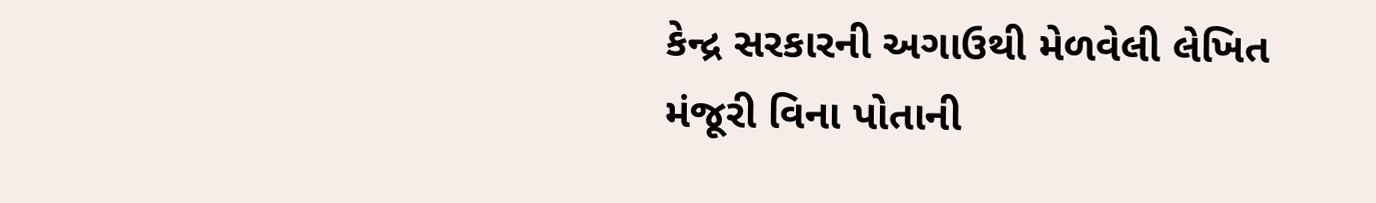કેન્દ્ર સરકારની અગાઉથી મેળવેલી લેખિત મંજૂરી વિના પોતાની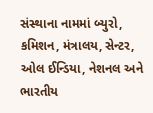સંસ્થાના નામમાં બ્યુરો, કમિશન, મંત્રાલય, સેન્ટર, ઓલ ઈન્ડિયા, નેશનલ અને ભારતીય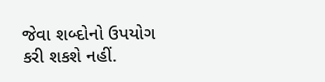જેવા શબ્દોનો ઉપયોગ કરી શકશે નહીં.